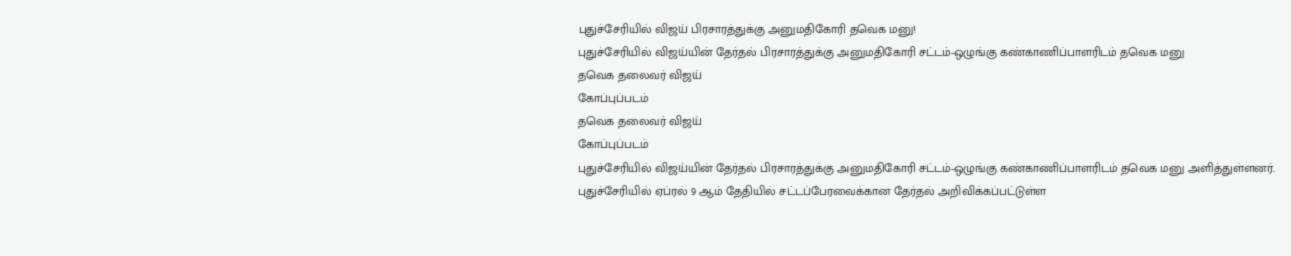புதுச்சேரியில் விஜய் பிரசாரத்துக்கு அனுமதிகோரி தவெக மனு!
புதுச்சேரியில் விஜய்யின் தேர்தல் பிரசாரத்துக்கு அனுமதிகோரி சட்டம்-ஒழுங்கு கண்காணிப்பாளரிடம் தவெக மனு
தவெக தலைவர் விஜய்
கோப்புப்படம்
தவெக தலைவர் விஜய்
கோப்புப்படம்
புதுச்சேரியில் விஜய்யின் தேர்தல் பிரசாரத்துக்கு அனுமதிகோரி சட்டம்-ஒழுங்கு கண்காணிப்பாளரிடம் தவெக மனு அளித்துள்ளனர்.
புதுச்சேரியில் ஏப்ரல் 9 ஆம் தேதியில் சட்டப்பேரவைக்கான தேர்தல் அறிவிக்கப்பட்டுள்ள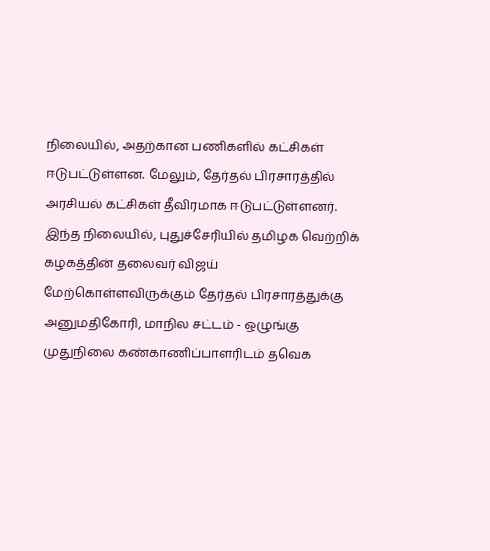நிலையில், அதற்கான பணிகளில் கட்சிகள் ஈடுபட்டுள்ளன. மேலும், தேர்தல் பிரசாரத்தில் அரசியல் கட்சிகள் தீவிரமாக ஈடுபட்டுள்ளனர்.
இந்த நிலையில், புதுச்சேரியில் தமிழக வெற்றிக் கழகத்தின் தலைவர் விஜய் மேற்கொள்ளவிருக்கும் தேர்தல் பிரசாரத்துக்கு அனுமதிகோரி, மாநில சட்டம் - ஒழுங்கு முதுநிலை கண்காணிப்பாளரிடம் தவெக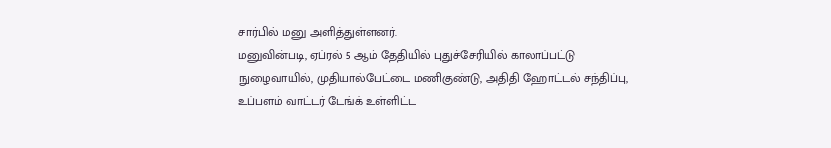சார்பில் மனு அளித்துள்ளனர்.
மனுவின்படி, ஏப்ரல் 5 ஆம் தேதியில் புதுச்சேரியில் காலாப்பட்டு நுழைவாயில், முதியால்பேட்டை மணிகுண்டு, அதிதி ஹோட்டல் சந்திப்பு, உப்பளம் வாட்டர் டேங்க் உள்ளிட்ட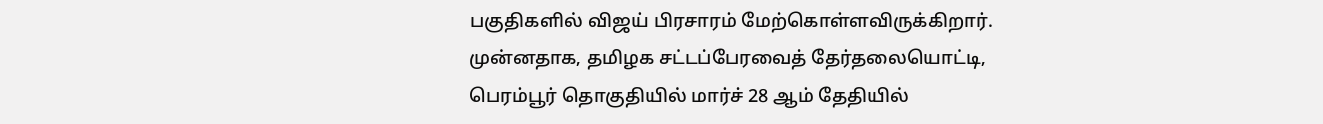பகுதிகளில் விஜய் பிரசாரம் மேற்கொள்ளவிருக்கிறார்.
முன்னதாக, தமிழக சட்டப்பேரவைத் தேர்தலையொட்டி, பெரம்பூர் தொகுதியில் மார்ச் 28 ஆம் தேதியில்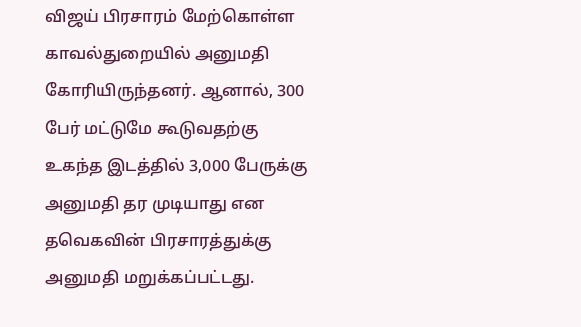விஜய் பிரசாரம் மேற்கொள்ள காவல்துறையில் அனுமதி கோரியிருந்தனர். ஆனால், 300 பேர் மட்டுமே கூடுவதற்கு உகந்த இடத்தில் 3,000 பேருக்கு அனுமதி தர முடியாது என தவெகவின் பிரசாரத்துக்கு அனுமதி மறுக்கப்பட்டது.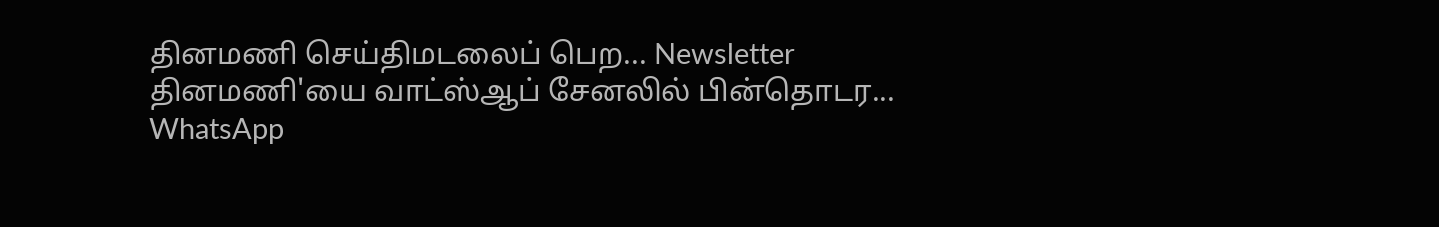தினமணி செய்திமடலைப் பெற... Newsletter
தினமணி'யை வாட்ஸ்ஆப் சேனலில் பின்தொடர... WhatsApp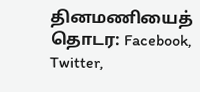தினமணியைத் தொடர: Facebook, Twitter,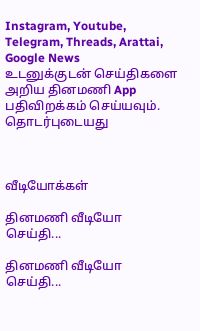Instagram, Youtube, Telegram, Threads, Arattai, Google News
உடனுக்குடன் செய்திகளை அறிய தினமணி App பதிவிறக்கம் செய்யவும்.
தொடர்புடையது



வீடியோக்கள்

தினமணி வீடியோ செய்தி...

தினமணி வீடியோ செய்தி...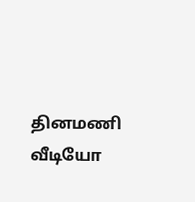தினமணி வீடியோ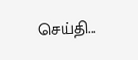செய்தி...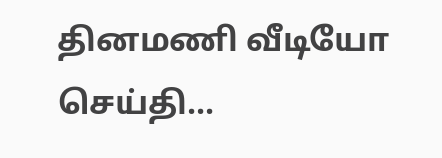தினமணி வீடியோ செய்தி...